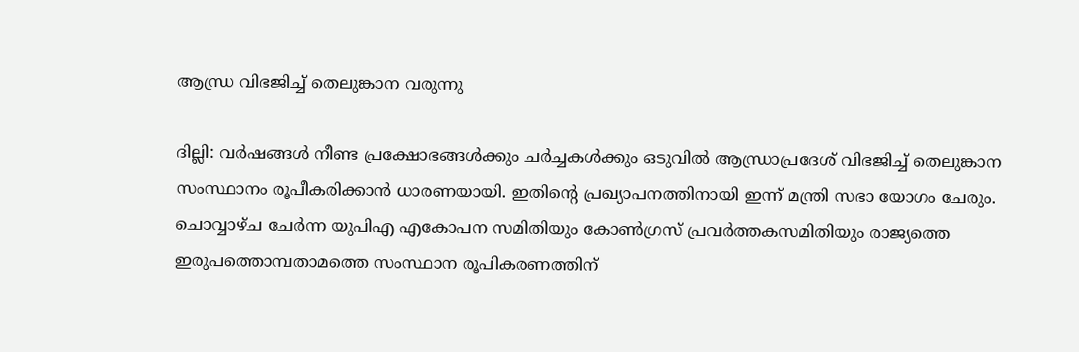ആന്ധ്ര വിഭജിച്ച് തെലുങ്കാന വരുന്നു

ദില്ലി: വര്‍ഷങ്ങള്‍ നീണ്ട പ്രക്ഷോഭങ്ങള്‍ക്കും ചര്‍ച്ചകള്‍ക്കും ഒടുവില്‍ ആന്ധ്രാപ്രദേശ് വിഭജിച്ച് തെലുങ്കാന സംസ്ഥാനം രൂപീകരിക്കാന്‍ ധാരണയായി. ഇതിന്റെ പ്രഖ്യാപനത്തിനായി ഇന്ന് മന്ത്രി സഭാ യോഗം ചേരും. ചൊവ്വാഴ്ച ചേര്‍ന്ന യുപിഎ എകോപന സമിതിയും കോണ്‍ഗ്രസ് പ്രവര്‍ത്തകസമിതിയും രാജ്യത്തെ ഇരുപത്തൊമ്പതാമത്തെ സംസ്ഥാന രൂപികരണത്തിന്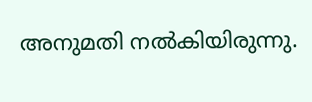അനുമതി നല്‍കിയിരുന്നു.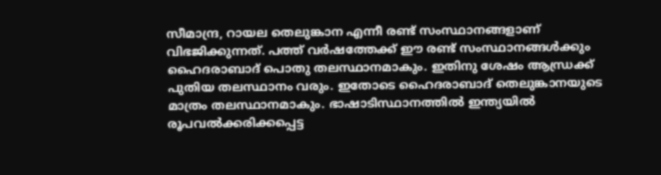സീമാന്ദ്ര, റായല തെലുങ്കാന എന്നീ രണ്ട് സംസ്ഥാനങ്ങളാണ് വിഭജിക്കുന്നത്. പത്ത് വര്‍ഷത്തേക്ക് ഈ രണ്ട് സംസ്ഥാനങ്ങള്‍ക്കും ഹൈദരാബാദ് പൊതു തലസ്ഥാനമാകും. ഇതിനു ശേഷം ആന്ധ്രക്ക് പുതിയ തലസ്ഥാനം വരും. ഇതോടെ ഹൈദരാബാദ് തെലുങ്കാനയുടെ മാത്രം തലസ്ഥാനമാകും. ഭാഷാടിസ്ഥാനത്തില്‍ ഇന്ത്യയില്‍ രൂപവല്‍ക്കരിക്കപ്പെട്ട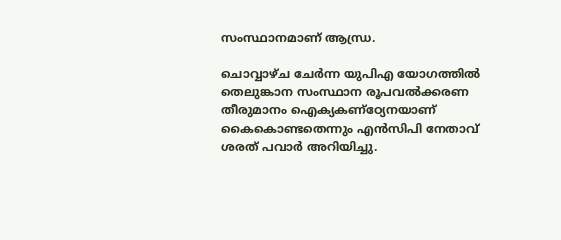സംസ്ഥാനമാണ് ആന്ധ്ര.

ചൊവ്വാഴ്ച ചേര്‍ന്ന യുപിഎ യോഗത്തില്‍ തെലുങ്കാന സംസ്ഥാന രൂപവല്‍ക്കരണ തീരുമാനം ഐക്യകണ്‌ഠ്യേനയാണ് കൈകൊണ്ടതെന്നും എന്‍സിപി നേതാവ് ശരത് പവാര്‍ അറിയിച്ചു.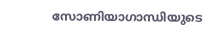സോണിയാഗാന്ധിയുടെ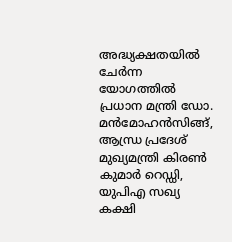അദ്ധ്യക്ഷതയില്‍ ചേര്‍ന്ന യോഗത്തില്‍ പ്രധാന മന്ത്രി ഡോ. മന്‍മോഹന്‍സിങ്ങ്, ആന്ധ്ര പ്രദേശ് മുഖ്യമന്ത്രി കിരണ്‍ കുമാര്‍ റെഡ്ഡി, യുപിഎ സഖ്യ കക്ഷി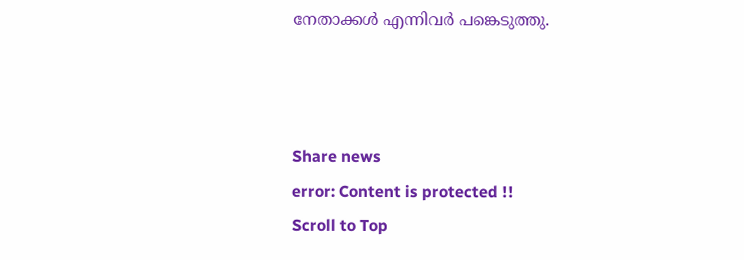നേതാക്കള്‍ എന്നിവര്‍ പങ്കെടുത്തു.



Share news
error: Content is protected !!
Scroll to Top